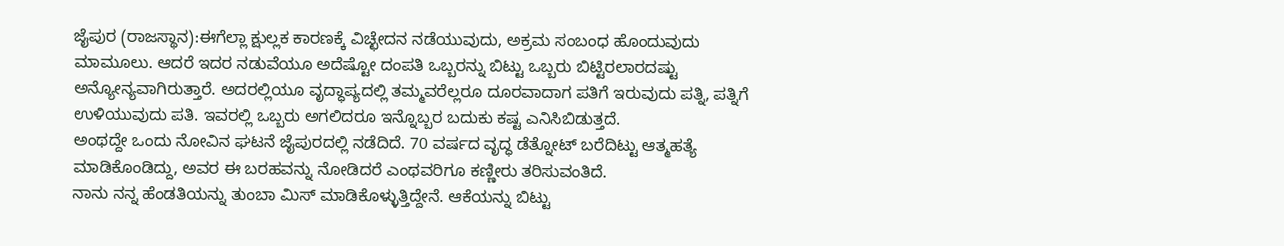ಜೈಪುರ (ರಾಜಸ್ಥಾನ):ಈಗೆಲ್ಲಾ ಕ್ಷುಲ್ಲಕ ಕಾರಣಕ್ಕೆ ವಿಚ್ಛೇದನ ನಡೆಯುವುದು, ಅಕ್ರಮ ಸಂಬಂಧ ಹೊಂದುವುದು ಮಾಮೂಲು. ಆದರೆ ಇದರ ನಡುವೆಯೂ ಅದೆಷ್ಟೋ ದಂಪತಿ ಒಬ್ಬರನ್ನು ಬಿಟ್ಟು ಒಬ್ಬರು ಬಿಟ್ಟಿರಲಾರದಷ್ಟು ಅನ್ಯೋನ್ಯವಾಗಿರುತ್ತಾರೆ. ಅದರಲ್ಲಿಯೂ ವೃದ್ಧಾಪ್ಯದಲ್ಲಿ ತಮ್ಮವರೆಲ್ಲರೂ ದೂರವಾದಾಗ ಪತಿಗೆ ಇರುವುದು ಪತ್ನಿ, ಪತ್ನಿಗೆ ಉಳಿಯುವುದು ಪತಿ. ಇವರಲ್ಲಿ ಒಬ್ಬರು ಅಗಲಿದರೂ ಇನ್ನೊಬ್ಬರ ಬದುಕು ಕಷ್ಟ ಎನಿಸಿಬಿಡುತ್ತದೆ.
ಅಂಥದ್ದೇ ಒಂದು ನೋವಿನ ಘಟನೆ ಜೈಪುರದಲ್ಲಿ ನಡೆದಿದೆ. 70 ವರ್ಷದ ವೃದ್ಧ ಡೆತ್ನೋಟ್ ಬರೆದಿಟ್ಟು ಆತ್ಮಹತ್ಯೆ ಮಾಡಿಕೊಂಡಿದ್ದು, ಅವರ ಈ ಬರಹವನ್ನು ನೋಡಿದರೆ ಎಂಥವರಿಗೂ ಕಣ್ಣೀರು ತರಿಸುವಂತಿದೆ.
ನಾನು ನನ್ನ ಹೆಂಡತಿಯನ್ನು ತುಂಬಾ ಮಿಸ್ ಮಾಡಿಕೊಳ್ಳುತ್ತಿದ್ದೇನೆ. ಆಕೆಯನ್ನು ಬಿಟ್ಟು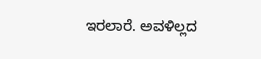ಇರಲಾರೆ. ಅವಳಿಲ್ಲದ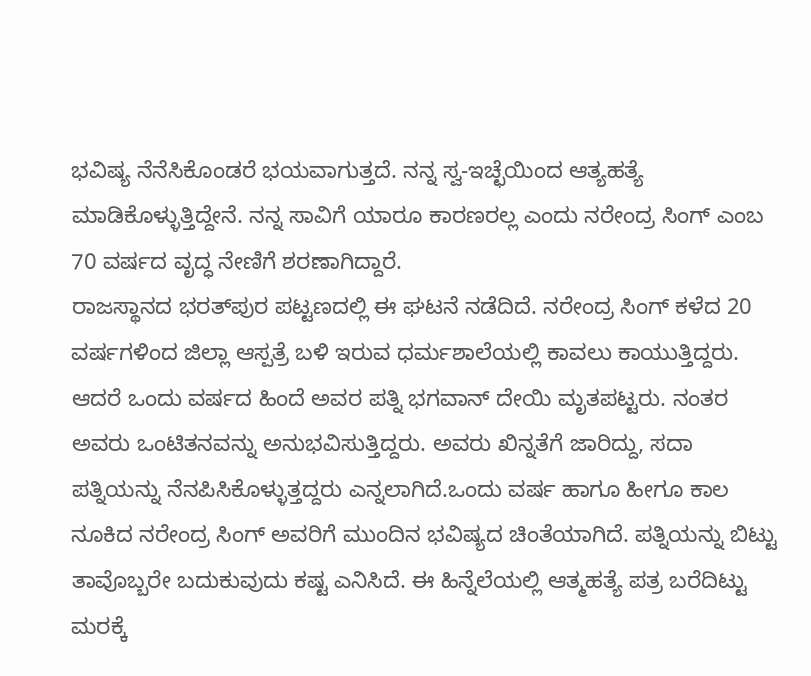ಭವಿಷ್ಯ ನೆನೆಸಿಕೊಂಡರೆ ಭಯವಾಗುತ್ತದೆ. ನನ್ನ ಸ್ವ-ಇಚ್ಛೆಯಿಂದ ಆತ್ಯಹತ್ಯೆ ಮಾಡಿಕೊಳ್ಳುತ್ತಿದ್ದೇನೆ. ನನ್ನ ಸಾವಿಗೆ ಯಾರೂ ಕಾರಣರಲ್ಲ ಎಂದು ನರೇಂದ್ರ ಸಿಂಗ್ ಎಂಬ 70 ವರ್ಷದ ವೃದ್ಧ ನೇಣಿಗೆ ಶರಣಾಗಿದ್ದಾರೆ.
ರಾಜಸ್ಥಾನದ ಭರತ್‍ಪುರ ಪಟ್ಟಣದಲ್ಲಿ ಈ ಘಟನೆ ನಡೆದಿದೆ. ನರೇಂದ್ರ ಸಿಂಗ್ ಕಳೆದ 20 ವರ್ಷಗಳಿಂದ ಜಿಲ್ಲಾ ಆಸ್ಪತ್ರೆ ಬಳಿ ಇರುವ ಧರ್ಮಶಾಲೆಯಲ್ಲಿ ಕಾವಲು ಕಾಯುತ್ತಿದ್ದರು. ಆದರೆ ಒಂದು ವರ್ಷದ ಹಿಂದೆ ಅವರ ಪತ್ನಿ ಭಗವಾನ್ ದೇಯಿ ಮೃತಪಟ್ಟರು. ನಂತರ ಅವರು ಒಂಟಿತನವನ್ನು ಅನುಭವಿಸುತ್ತಿದ್ದರು. ಅವರು ಖಿನ್ನತೆಗೆ ಜಾರಿದ್ದು, ಸದಾ ಪತ್ನಿಯನ್ನು ನೆನಪಿಸಿಕೊಳ್ಳುತ್ತದ್ದರು ಎನ್ನಲಾಗಿದೆ.ಒಂದು ವರ್ಷ ಹಾಗೂ ಹೀಗೂ ಕಾಲ ನೂಕಿದ ನರೇಂದ್ರ ಸಿಂಗ್ ಅವರಿಗೆ ಮುಂದಿನ ಭವಿಷ್ಯದ ಚಿಂತೆಯಾಗಿದೆ. ಪತ್ನಿಯನ್ನು ಬಿಟ್ಟು ತಾವೊಬ್ಬರೇ ಬದುಕುವುದು ಕಷ್ಟ ಎನಿಸಿದೆ. ಈ ಹಿನ್ನೆಲೆಯಲ್ಲಿ ಆತ್ಮಹತ್ಯೆ ಪತ್ರ ಬರೆದಿಟ್ಟು ಮರಕ್ಕೆ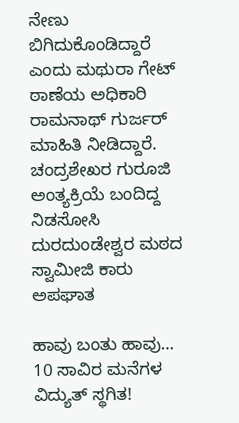ನೇಣು ಬಿಗಿದುಕೊಂಡಿದ್ದಾರೆ ಎಂದು ಮಥುರಾ ಗೇಟ್ ಠಾಣೆಯ ಅಧಿಕಾರಿ ರಾಮನಾಥ್ ಗುರ್ಜರ್ ಮಾಹಿತಿ ನೀಡಿದ್ದಾರೆ.
ಚಂದ್ರಶೇಖರ ಗುರೂಜಿ ಅಂತ್ಯಕ್ರಿಯೆ ಬಂದಿದ್ದ ನಿಡಸೋಸಿ ದುರದುಂಡೇಶ್ವರ ಮಠದ ಸ್ವಾಮೀಜಿ ಕಾರು ಅಪಘಾತ

ಹಾವು ಬಂತು ಹಾವು… 10 ಸಾವಿರ ಮನೆಗಳ ವಿದ್ಯುತ್ ಸ್ಥಗಿತ!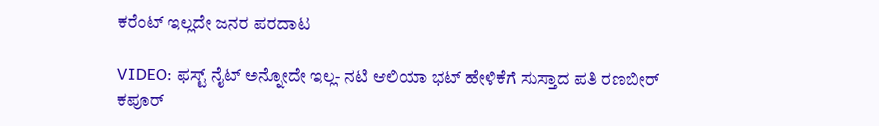ಕರೆಂಟ್ ಇಲ್ಲದೇ ಜನರ ಪರದಾಟ

VIDEO: ಫಸ್ಟ್ ನೈಟ್ ಅನ್ನೋದೇ ಇಲ್ಲ- ನಟಿ ಆಲಿಯಾ ಭಟ್ ಹೇಳಿಕೆಗೆ ಸುಸ್ತಾದ ಪತಿ ರಣಬೀರ್ ಕಪೂರ್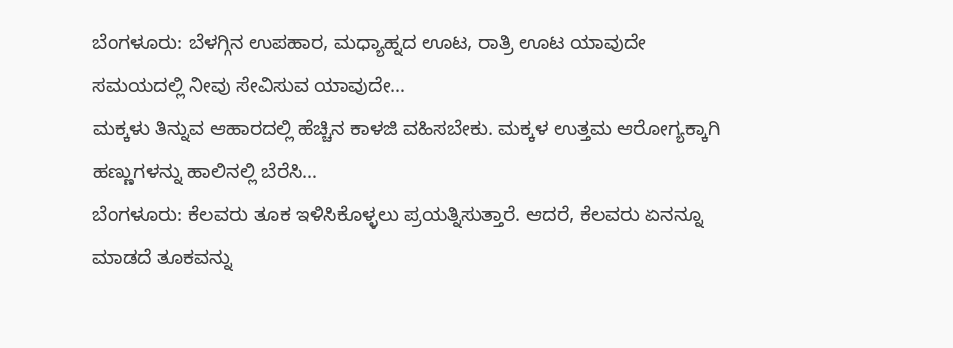ಬೆಂಗಳೂರು: ಬೆಳಗ್ಗಿನ ಉಪಹಾರ, ಮಧ್ಯಾಹ್ನದ ಊಟ, ರಾತ್ರಿ ಊಟ ಯಾವುದೇ ಸಮಯದಲ್ಲಿ ನೀವು ಸೇವಿಸುವ ಯಾವುದೇ…
ಮಕ್ಕಳು ತಿನ್ನುವ ಆಹಾರದಲ್ಲಿ ಹೆಚ್ಚಿನ ಕಾಳಜಿ ವಹಿಸಬೇಕು. ಮಕ್ಕಳ ಉತ್ತಮ ಆರೋಗ್ಯಕ್ಕಾಗಿ ಹಣ್ಣುಗಳನ್ನು ಹಾಲಿನಲ್ಲಿ ಬೆರೆಸಿ…
ಬೆಂಗಳೂರು: ಕೆಲವರು ತೂಕ ಇಳಿಸಿಕೊಳ್ಳಲು ಪ್ರಯತ್ನಿಸುತ್ತಾರೆ. ಆದರೆ, ಕೆಲವರು ಏನನ್ನೂ ಮಾಡದೆ ತೂಕವನ್ನು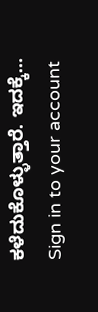ಕಳೆದುಕೊಳ್ಳುತ್ತಾರೆ. ಇದಕ್ಕೆ…
Sign in to your account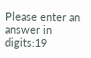Please enter an answer in digits:19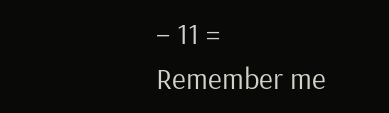− 11 =
Remember me